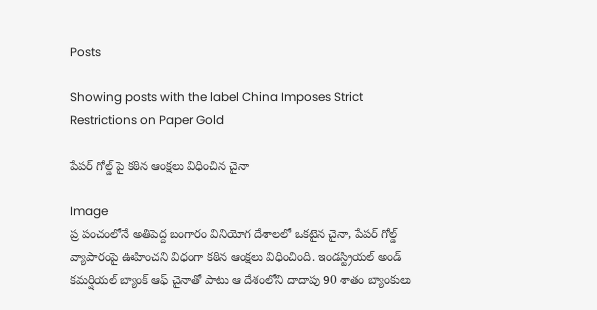Posts

Showing posts with the label China Imposes Strict Restrictions on Paper Gold

పేపర్ గోల్డ్ పై కఠిన ఆంక్షలు విధించిన చైనా

Image
ప్ర పంచంలోనే అతిపెద్ద బంగారం వినియోగ దేశాలలో ఒకటైన చైనా, పేపర్ గోల్డ్ వ్యాపారంపై ఊహించని విధంగా కఠిన ఆంక్షలు విధించింది. ఇండస్ట్రియల్ అండ్ కమర్షియల్ బ్యాంక్ ఆఫ్ చైనాతో పాటు ఆ దేశంలోని దాదాపు 90 శాతం బ్యాంకులు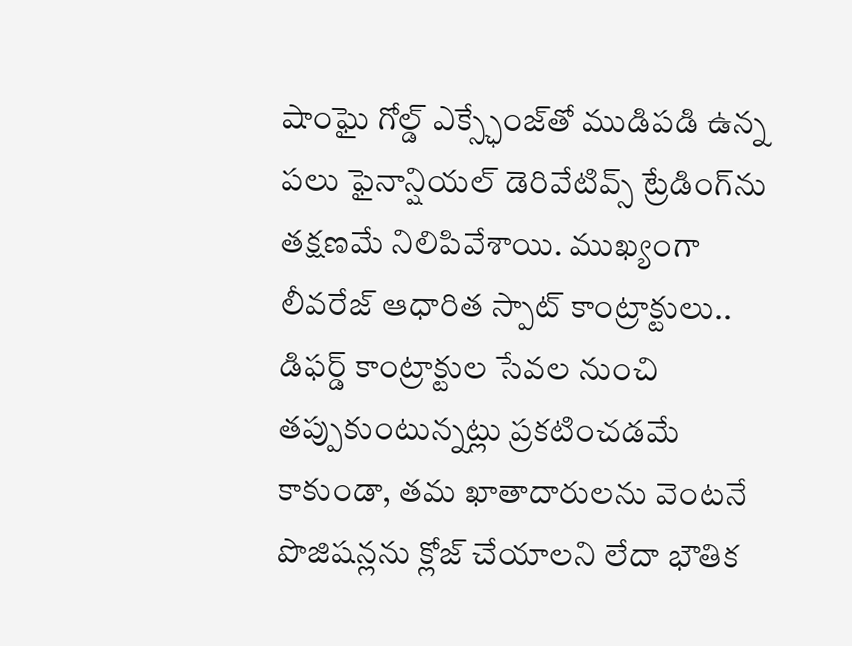షాంఘై గోల్డ్ ఎక్స్ఛేంజ్‌తో ముడిపడి ఉన్న పలు ఫైనాన్షియల్ డెరివేటివ్స్ ట్రేడింగ్‌ను తక్షణమే నిలిపివేశాయి. ముఖ్యంగా లీవరేజ్ ఆధారిత స్పాట్ కాంట్రాక్టులు.. డిఫర్డ్ కాంట్రాక్టుల సేవల నుంచి తప్పుకుంటున్నట్లు ప్రకటించడమే కాకుండా, తమ ఖాతాదారులను వెంటనే పొజిషన్లను క్లోజ్ చేయాలని లేదా భౌతిక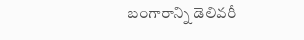బంగారాన్ని డెలివరీ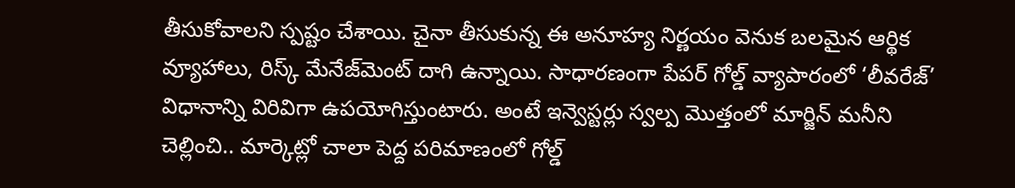తీసుకోవాలని స్పష్టం చేశాయి. చైనా తీసుకున్న ఈ అనూహ్య నిర్ణయం వెనుక బలమైన ఆర్థిక వ్యూహాలు, రిస్క్ మేనేజ్‌మెంట్ దాగి ఉన్నాయి. సాధారణంగా పేపర్ గోల్డ్ వ్యాపారంలో ‘లీవరేజ్’ విధానాన్ని విరివిగా ఉపయోగిస్తుంటారు. అంటే ఇన్వెస్టర్లు స్వల్ప మొత్తంలో మార్జిన్ మనీని చెల్లించి.. మార్కెట్లో చాలా పెద్ద పరిమాణంలో గోల్డ్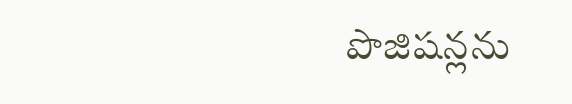పొజిషన్లను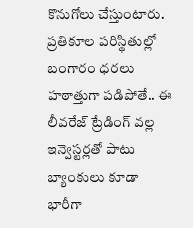కొనుగోలు చేస్తుంటారు. ప్రతికూల పరిస్థితుల్లో బంగారం ధరలు హఠాత్తుగా పడిపోతే.. ఈ లీవరేజ్ ట్రేడింగ్ వల్ల ఇన్వెస్టర్లతో పాటు బ్యాంకులు కూడా భారీగా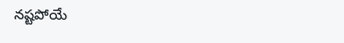నష్టపోయే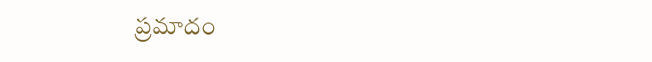ప్రమాదం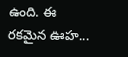ఉంది. ఈ రకమైన ఊహ...